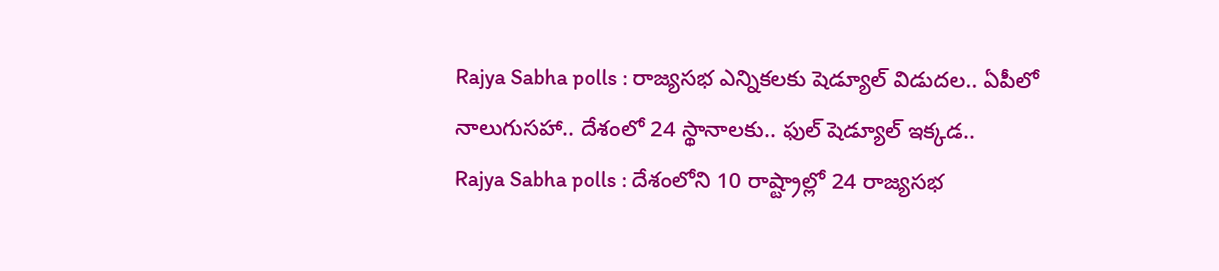Rajya Sabha polls : రాజ్యసభ ఎన్నికలకు షెడ్యూల్ విడుదల.. ఏపీలో నాలుగుసహా.. దేశంలో 24 స్థానాలకు.. ఫుల్ షెడ్యూల్ ఇక్కడ..
Rajya Sabha polls : దేశంలోని 10 రాష్ట్రాల్లో 24 రాజ్యసభ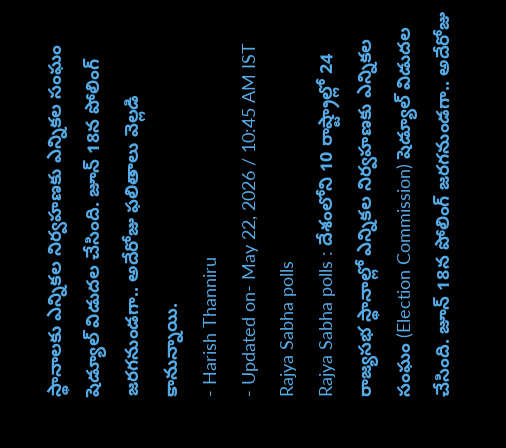స్థానాలకు ఎన్నికల నిర్వహణకు ఎన్నికల సంఘం షెడ్యూల్ విడుదల చేసింది. జూన్ 18న పోలింగ్ జరగనుండగా.. అదేరోజు ఫలితాలు వెల్లడి కానున్నాయి.
- Harish Thanniru
- Updated on- May 22, 2026 / 10:45 AM IST
Rajya Sabha polls
Rajya Sabha polls : దేశంలోని 10 రాష్ట్రాల్లో 24 రాజ్యసభ స్థానాల్లో ఎన్నికల నిర్వహణకు ఎన్నికల సంఘం (Election Commission) షెడ్యూల్ విడుదల చేసింది. జూన్ 18న పోలింగ్ జరగనుండగా.. అదేరోజు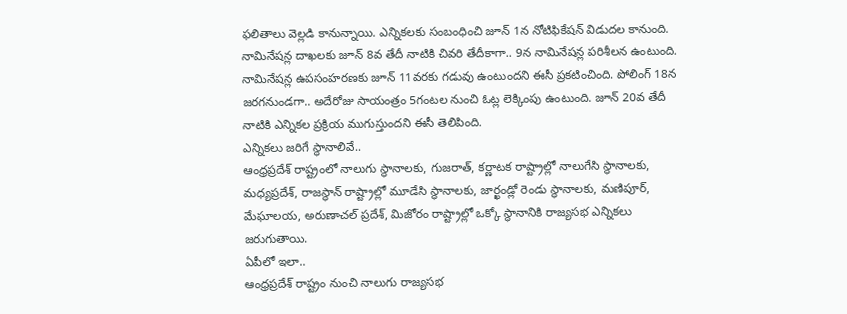ఫలితాలు వెల్లడి కానున్నాయి. ఎన్నికలకు సంబంధించి జూన్ 1న నోటిఫికేషన్ విడుదల కానుంది. నామినేషన్ల దాఖలకు జూన్ 8వ తేదీ నాటికి చివరి తేదీకాగా.. 9న నామినేషన్ల పరిశీలన ఉంటుంది. నామినేషన్ల ఉపసంహరణకు జూన్ 11వరకు గడువు ఉంటుందని ఈసీ ప్రకటించింది. పోలింగ్ 18న జరగనుండగా.. అదేరోజు సాయంత్రం 5గంటల నుంచి ఓట్ల లెక్కింపు ఉంటుంది. జూన్ 20వ తేదీ నాటికి ఎన్నికల ప్రక్రియ ముగుస్తుందని ఈసీ తెలిపింది.
ఎన్నికలు జరిగే స్థానాలివే..
ఆంధ్రప్రదేశ్ రాష్ట్రంలో నాలుగు స్థానాలకు, గుజరాత్, కర్ణాటక రాష్ట్రాల్లో నాలుగేసి స్థానాలకు, మధ్యప్రదేశ్, రాజస్థాన్ రాష్ట్రాల్లో మూడేసి స్థానాలకు, జార్ఖండ్లో రెండు స్థానాలకు, మణిపూర్, మేఘాలయ, అరుణాచల్ ప్రదేశ్, మిజోరం రాష్ట్రాల్లో ఒక్కో స్థానానికి రాజ్యసభ ఎన్నికలు జరుగుతాయి.
ఏపీలో ఇలా..
ఆంధ్రప్రదేశ్ రాష్ట్రం నుంచి నాలుగు రాజ్యసభ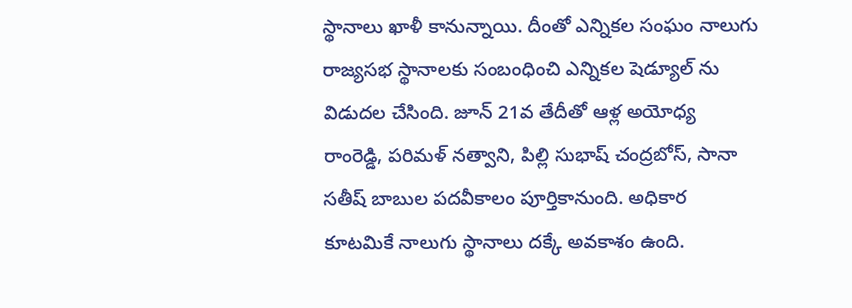స్థానాలు ఖాళీ కానున్నాయి. దీంతో ఎన్నికల సంఘం నాలుగు రాజ్యసభ స్థానాలకు సంబంధించి ఎన్నికల షెడ్యూల్ ను విడుదల చేసింది. జూన్ 21వ తేదీతో ఆళ్ల అయోధ్య రాంరెడ్డి, పరిమళ్ నత్వాని, పిల్లి సుభాష్ చంద్రబోస్, సానా సతీష్ బాబుల పదవీకాలం పూర్తికానుంది. అధికార కూటమికే నాలుగు స్థానాలు దక్కే అవకాశం ఉంది.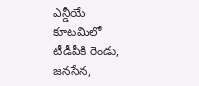ఎన్డీయే కూటమిలో టీడీపీకి రెండు, జనసేన,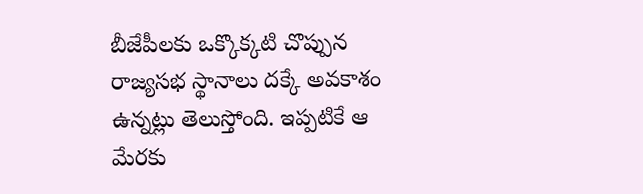బీజేపీలకు ఒక్కొక్కటి చొప్పున రాజ్యసభ స్థానాలు దక్కే అవకాశం ఉన్నట్లు తెలుస్తోంది. ఇప్పటికే ఆ మేరకు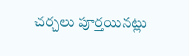చర్చలు పూర్తయినట్లు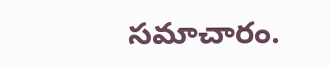సమాచారం.